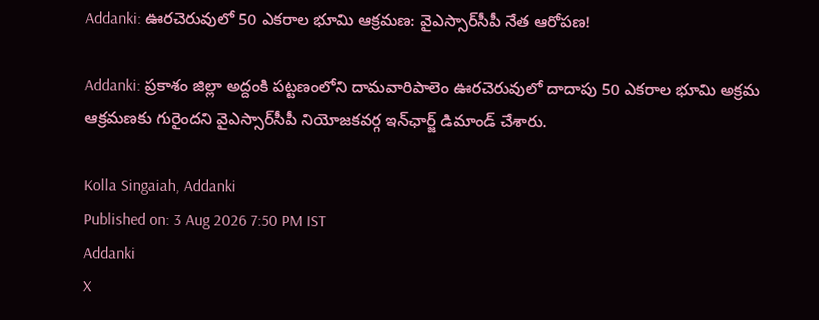Addanki: ఊరచెరువులో 50 ఎకరాల భూమి ఆక్రమణ: వైఎస్సార్‌సీపీ నేత ఆరోపణ!

Addanki: ప్రకాశం జిల్లా అద్దంకి పట్టణంలోని దామవారిపాలెం ఊరచెరువులో దాదాపు 50 ఎకరాల భూమి అక్రమ ఆక్రమణకు గురైందని వైఎస్సార్‌సీపీ నియోజకవర్గ ఇన్‌ఛార్జ్ డిమాండ్ చేశారు.

Kolla Singaiah, Addanki
Published on: 3 Aug 2026 7:50 PM IST
Addanki
X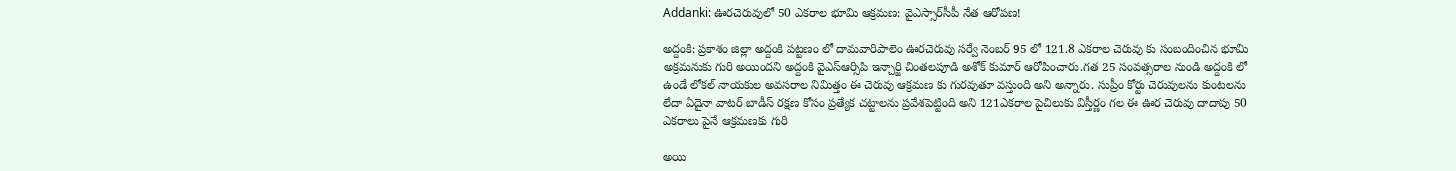Addanki: ఊరచెరువులో 50 ఎకరాల భూమి ఆక్రమణ: వైఎస్సార్‌సీపీ నేత ఆరోపణ!

అద్దంకి: ప్రకాశం జిల్లా అద్దంకి పట్టణం లో దామవారిపాలెం ఊరచెరువు సర్వే నెంబర్ 95 లో 121.8 ఎకరాల చెరువు కు సంబందించిన భూమి అక్రమనుకు గురి అయిందని అద్దంకి వైఎస్ఆర్సిపి ఇన్చార్జి చింతలపూడి అశోక్ కుమార్ ఆరోపించారు.గత 25 సంవత్సరాల నుండి అద్దంకి లో ఉండే లోకల్ నాయకుల అవసరాల నిమిత్తం ఈ చెరువు ఆక్రమణ కు గురవుతూ వస్తుంది అని అన్నారు. సుప్రీం కోర్టు చెరువులను కుంటలను లేదా ఏదైనా వాటర్ బాడీస్ రక్షణ కోసం ప్రత్యేక చట్టాలను ప్రవేశపెట్టింది అని 121ఎకరాల పైచిలుకు విస్తీర్ణం గల ఈ ఊర చెరువు దాదాపు 50 ఎకరాలు పైనే ఆక్రమణకు గురి

అయి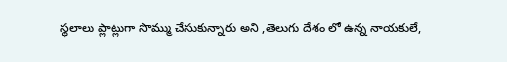స్థలాలు ప్లాట్లుగా సొమ్ము చేసుకున్నారు అని ,తెలుగు దేశం లో ఉన్న నాయకులే,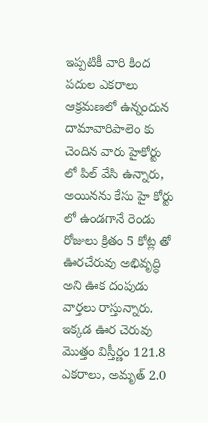ఇప్పటికీ వారి కింద పదుల ఎకరాలు ఆక్రమణలో ఉన్నందున దామావారిపాలెం కు చెందిన వారు హైకోర్టు లో పిల్ వేసి ఉన్నారు, అయినను కేసు హై కోర్టు లో ఉండగానే రెండు రోజులు క్రితం 5 కోట్ల తో ఊరచేరువు అభివృద్ధి అని ఊక దంపుడు వార్తలు రాస్తున్నారు. ఇక్కడ ఊర చెరువు మొత్తం విస్తీర్ణం 121.8 ఎకరాలు, అమృత్ 2.0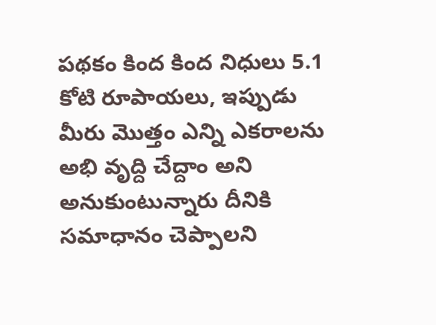పథకం కింద కింద నిధులు 5.1 కోటి రూపాయలు, ఇప్పుడు మీరు మొత్తం ఎన్ని ఎకరాలను అభి వృద్ది చేద్దాం అని అనుకుంటున్నారు దీనికి సమాధానం చెప్పాలని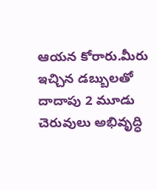ఆయన కోరారు.మీరు ఇచ్చిన డబ్బులతో దాదాపు 2 మూడు చెరువులు అభివృద్ధి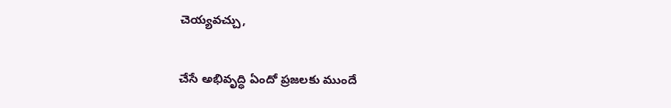చెయ్యవచ్చు,

చేసే అభివృద్ధి ఏందో ప్రజలకు ముందే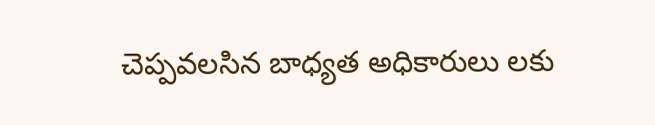చెప్పవలసిన బాధ్యత అధికారులు లకు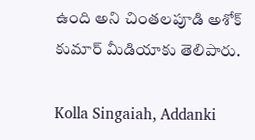ఉంది అని చింతలపూడి అశోక్ కుమార్ మీడియాకు తెలిపారు.

Kolla Singaiah, Addanki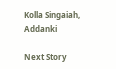Kolla Singaiah, Addanki

Next Story